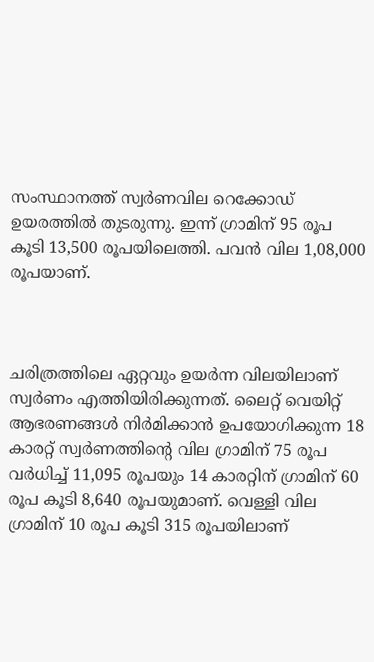സംസ്ഥാനത്ത് സ്വര്‍ണവില റെക്കോഡ് ഉയരത്തില്‍ തുടരുന്നു. ഇന്ന് ഗ്രാമിന് 95 രൂപ കൂടി 13,500 രൂപയിലെത്തി. പവന്‍ വില 1,08,000 രൂപയാണ്.



ചരിത്രത്തിലെ ഏറ്റവും ഉയര്‍ന്ന വിലയിലാണ് സ്വര്‍ണം എത്തിയിരിക്കുന്നത്. ലൈറ്റ് വെയിറ്റ് ആഭരണങ്ങള്‍ നിര്‍മിക്കാന്‍ ഉപയോഗിക്കുന്ന 18 കാരറ്റ് സ്വര്‍ണത്തിന്റെ വില ഗ്രാമിന് 75 രൂപ വര്‍ധിച്ച്‌ 11,095 രൂപയും 14 കാരറ്റിന് ഗ്രാമിന് 60 രൂപ കൂടി 8,640 രൂപയുമാണ്. വെള്ളി വില ഗ്രാമിന് 10 രൂപ കൂടി 315 രൂപയിലാണ്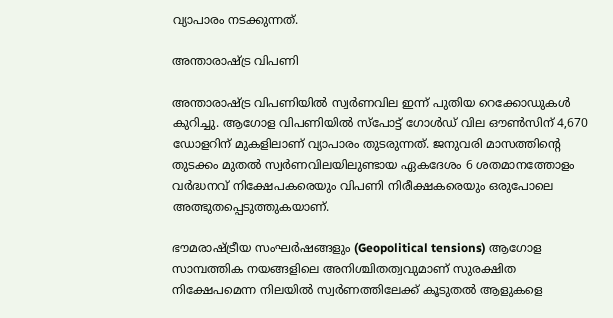വ്യാപാരം നടക്കുന്നത്.

അന്താരാഷ്ട്ര വിപണി

അന്താരാഷ്ട്ര വിപണിയില്‍ സ്വർണവില ഇന്ന് പുതിയ റെക്കോഡുകള്‍ കുറിച്ചു. ആഗോള വിപണിയില്‍ സ്പോട്ട് ഗോള്‍ഡ് വില ഔണ്‍സിന് 4,670 ഡോളറിന് മുകളിലാണ് വ്യാപാരം തുടരുന്നത്. ജനുവരി മാസത്തിന്റെ തുടക്കം മുതല്‍ സ്വർണവിലയിലുണ്ടായ ഏകദേശം 6 ശതമാനത്തോളം വർദ്ധനവ് നിക്ഷേപകരെയും വിപണി നിരീക്ഷകരെയും ഒരുപോലെ അത്ഭുതപ്പെടുത്തുകയാണ്.

ഭൗമരാഷ്ട്രീയ സംഘർഷങ്ങളും (Geopolitical tensions) ആഗോള സാമ്പത്തിക നയങ്ങളിലെ അനിശ്ചിതത്വവുമാണ് സുരക്ഷിത നിക്ഷേപമെന്ന നിലയില്‍ സ്വർണത്തിലേക്ക് കൂടുതല്‍ ആളുകളെ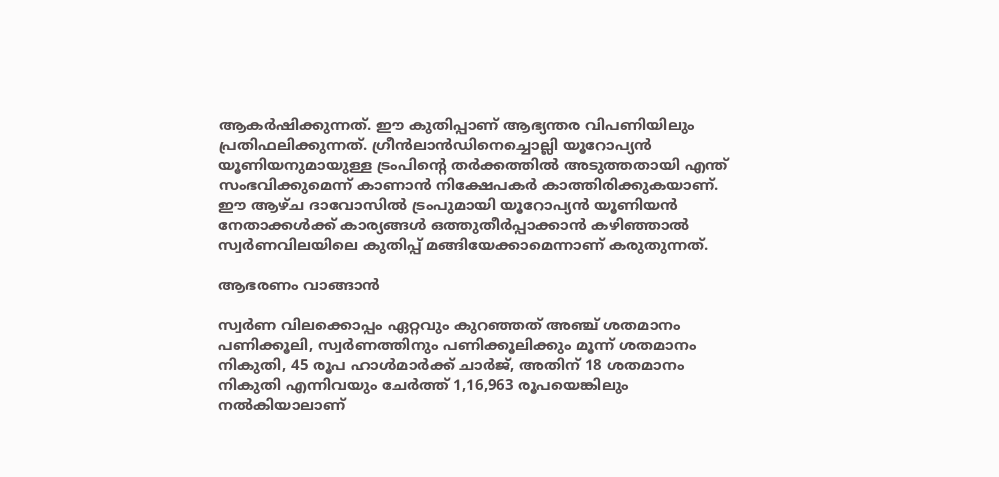ആകർഷിക്കുന്നത്. ഈ കുതിപ്പാണ് ആഭ്യന്തര വിപണിയിലും പ്രതിഫലിക്കുന്നത്. ഗ്രീൻലാൻഡിനെച്ചൊല്ലി യൂറോപ്യൻ യൂണിയനുമായുള്ള ട്രംപിന്റെ തർക്കത്തില്‍ അടുത്തതായി എന്ത് സംഭവിക്കുമെന്ന് കാണാൻ നിക്ഷേപകര്‍ കാത്തിരിക്കുകയാണ്. ഈ ആഴ്ച ദാവോസില്‍ ട്രംപുമായി യൂറോപ്യൻ യൂണിയൻ നേതാക്കള്‍ക്ക് കാര്യങ്ങള്‍ ഒത്തുതീർപ്പാക്കാൻ കഴിഞ്ഞാല്‍ സ്വര്‍ണവിലയിലെ കുതിപ്പ് മങ്ങിയേക്കാമെന്നാണ് കരുതുന്നത്.

ആഭരണം വാങ്ങാന്‍

സ്വര്‍ണ വിലക്കൊപ്പം ഏറ്റവും കുറഞ്ഞത് അഞ്ച് ശതമാനം പണിക്കൂലി, സ്വര്‍ണത്തിനും പണിക്കൂലിക്കും മൂന്ന് ശതമാനം നികുതി, 45 രൂപ ഹാള്‍മാര്‍ക്ക് ചാര്‍ജ്, അതിന് 18 ശതമാനം നികുതി എന്നിവയും ചേര്‍ത്ത് 1,16,963 രൂപയെങ്കിലും നല്‍കിയാലാണ്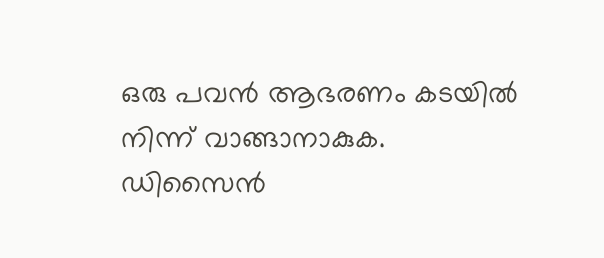ഒരു പവന്‍ ആഭരണം കടയില്‍ നിന്ന് വാങ്ങാനാകുക. ഡിസൈന്‍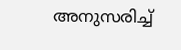അനുസരിച്ച്‌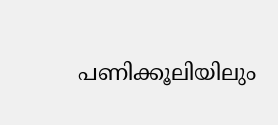പണിക്കൂലിയിലും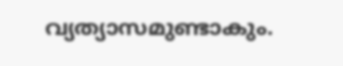വ്യത്യാസമുണ്ടാകും.